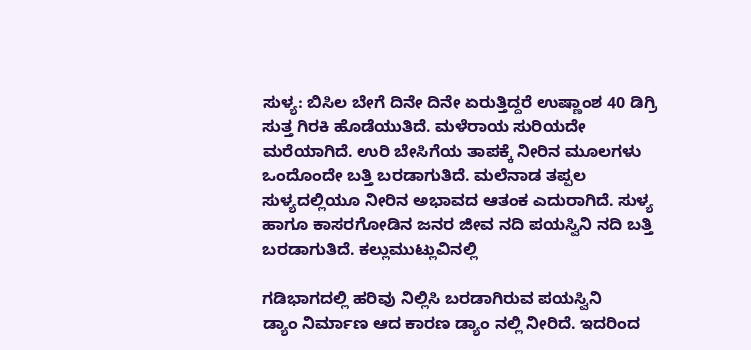ಸುಳ್ಯ: ಬಿಸಿಲ ಬೇಗೆ ದಿನೇ ದಿನೇ ಏರುತ್ತಿದ್ದರೆ ಉಷ್ಣಾಂಶ 40 ಡಿಗ್ರಿ ಸುತ್ತ ಗಿರಕಿ ಹೊಡೆಯುತಿದೆ. ಮಳೆರಾಯ ಸುರಿಯದೇ ಮರೆಯಾಗಿದೆ. ಉರಿ ಬೇಸಿಗೆಯ ತಾಪಕ್ಕೆ ನೀರಿನ ಮೂಲಗಳು ಒಂದೊಂದೇ ಬತ್ತಿ ಬರಡಾಗುತಿದೆ. ಮಲೆನಾಡ ತಪ್ಪಲ ಸುಳ್ಯದಲ್ಲಿಯೂ ನೀರಿನ ಅಭಾವದ ಆತಂಕ ಎದುರಾಗಿದೆ. ಸುಳ್ಯ ಹಾಗೂ ಕಾಸರಗೋಡಿನ ಜನರ ಜೀವ ನದಿ ಪಯಸ್ವಿನಿ ನದಿ ಬತ್ತಿ ಬರಡಾಗುತಿದೆ. ಕಲ್ಲುಮುಟ್ಲುವಿನಲ್ಲಿ

ಗಡಿಭಾಗದಲ್ಲಿ ಹರಿವು ನಿಲ್ಲಿಸಿ ಬರಡಾಗಿರುವ ಪಯಸ್ವಿನಿ
ಡ್ಯಾಂ ನಿರ್ಮಾಣ ಆದ ಕಾರಣ ಡ್ಯಾಂ ನಲ್ಲಿ ನೀರಿದೆ. ಇದರಿಂದ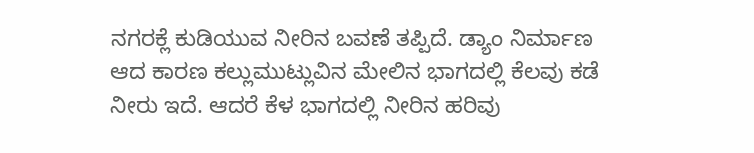ನಗರಕ್ಲೆ ಕುಡಿಯುವ ನೀರಿನ ಬವಣೆ ತಪ್ಪಿದೆ. ಡ್ಯಾಂ ನಿರ್ಮಾಣ ಆದ ಕಾರಣ ಕಲ್ಲುಮುಟ್ಲುವಿನ ಮೇಲಿನ ಭಾಗದಲ್ಲಿ ಕೆಲವು ಕಡೆ ನೀರು ಇದೆ. ಆದರೆ ಕೆಳ ಭಾಗದಲ್ಲಿ ನೀರಿನ ಹರಿವು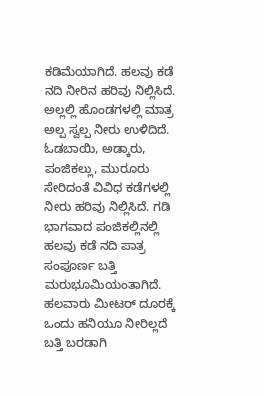ಕಡಿಮೆಯಾಗಿದೆ. ಹಲವು ಕಡೆ ನದಿ ನೀರಿನ ಹರಿವು ನಿಲ್ಲಿಸಿದೆ. ಅಲ್ಲಲ್ಲಿ ಹೊಂಡಗಳಲ್ಲಿ ಮಾತ್ರ ಅಲ್ಪ ಸ್ವಲ್ಪ ನೀರು ಉಳಿದಿದೆ. ಓಡಬಾಯಿ, ಅಡ್ಕಾರು, ಪಂಜಿಕಲ್ಲು, ಮುರೂರು ಸೇರಿದಂತೆ ವಿವಿಧ ಕಡೆಗಳಲ್ಲಿ ನೀರು ಹರಿವು ನಿಲ್ಲಿಸಿದೆ. ಗಡಿ ಭಾಗವಾದ ಪಂಜಿಕಲ್ಲಿನಲ್ಲಿ ಹಲವು ಕಡೆ ನದಿ ಪಾತ್ರ ಸಂಪೂರ್ಣ ಬತ್ತಿ ಮರುಭೂಮಿಯಂತಾಗಿದೆ. ಹಲವಾರು ಮೀಟರ್ ದೂರಕ್ಕೆ ಒಂದು ಹನಿಯೂ ನೀರಿಲ್ಲದೆ ಬತ್ತಿ ಬರಡಾಗಿ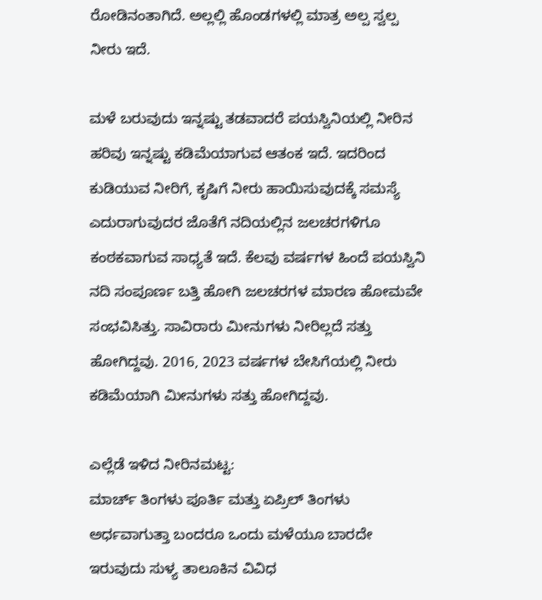ರೋಡಿನಂತಾಗಿದೆ. ಅಲ್ಲಲ್ಲಿ ಹೊಂಡಗಳಲ್ಲಿ ಮಾತ್ರ ಅಲ್ಪ ಸ್ವಲ್ಪ ನೀರು ಇದೆ.

ಮಳೆ ಬರುವುದು ಇನ್ನಷ್ಟು ತಡವಾದರೆ ಪಯಸ್ವಿನಿಯಲ್ಲಿ ನೀರಿನ ಹರಿವು ಇನ್ನಷ್ಟು ಕಡಿಮೆಯಾಗುವ ಆತಂಕ ಇದೆ. ಇದರಿಂದ ಕುಡಿಯುವ ನೀರಿಗೆ, ಕೃಷಿಗೆ ನೀರು ಹಾಯಿಸುವುದಕ್ಕೆ ಸಮಸ್ಯೆ ಎದುರಾಗುವುದರ ಜೊತೆಗೆ ನದಿಯಲ್ಲಿನ ಜಲಚರಗಳಿಗೂ ಕಂಠಕವಾಗುವ ಸಾಧ್ಯತೆ ಇದೆ. ಕೆಲವು ವರ್ಷಗಳ ಹಿಂದೆ ಪಯಸ್ವಿನಿ ನದಿ ಸಂಪೂರ್ಣ ಬತ್ತಿ ಹೋಗಿ ಜಲಚರಗಳ ಮಾರಣ ಹೋಮವೇ ಸಂಭವಿಸಿತ್ತು. ಸಾವಿರಾರು ಮೀನುಗಳು ನೀರಿಲ್ಲದೆ ಸತ್ತು ಹೋಗಿದ್ದವು. 2016, 2023 ವರ್ಷಗಳ ಬೇಸಿಗೆಯಲ್ಲಿ ನೀರು ಕಡಿಮೆಯಾಗಿ ಮೀನುಗಳು ಸತ್ತು ಹೋಗಿದ್ದವು.

ಎಲ್ಲೆಡೆ ಇಳಿದ ನೀರಿನಮಟ್ಟ:
ಮಾರ್ಚ್ ತಿಂಗಳು ಪೂರ್ತಿ ಮತ್ತು ಏಪ್ರಿಲ್ ತಿಂಗಳು ಅರ್ಧವಾಗುತ್ತಾ ಬಂದರೂ ಒಂದು ಮಳೆಯೂ ಬಾರದೇ ಇರುವುದು ಸುಳ್ಯ ತಾಲೂಕಿನ ವಿವಿಧ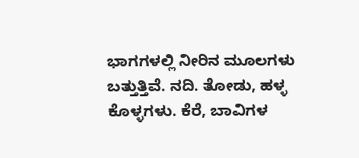ಭಾಗಗಳಲ್ಲಿ ನೀರಿನ ಮೂಲಗಳು ಬತ್ತುತ್ತಿವೆ. ನದಿ. ತೋಡು, ಹಳ್ಳ ಕೊಳ್ಳಗಳು. ಕೆರೆ, ಬಾವಿಗಳ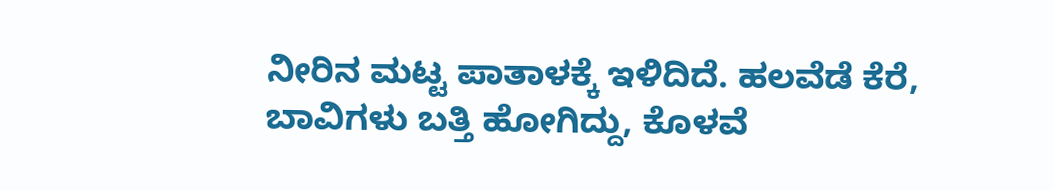ನೀರಿನ ಮಟ್ಟ ಪಾತಾಳಕ್ಕೆ ಇಳಿದಿದೆ. ಹಲವೆಡೆ ಕೆರೆ, ಬಾವಿಗಳು ಬತ್ತಿ ಹೋಗಿದ್ದು, ಕೊಳವೆ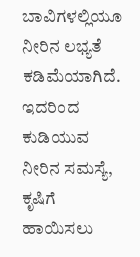ಬಾವಿಗಳಲ್ಲಿಯೂ ನೀರಿನ ಲಭ್ಯತೆ ಕಡಿಮೆಯಾಗಿದೆ. ಇದರಿಂದ ಕುಡಿಯುವ ನೀರಿನ ಸಮಸ್ಯೆ, ಕೃಷಿಗೆ ಹಾಯಿಸಲು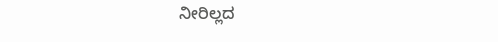ನೀರಿಲ್ಲದ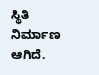ಸ್ಥಿತಿ ನಿರ್ಮಾಣ ಆಗಿದೆ.